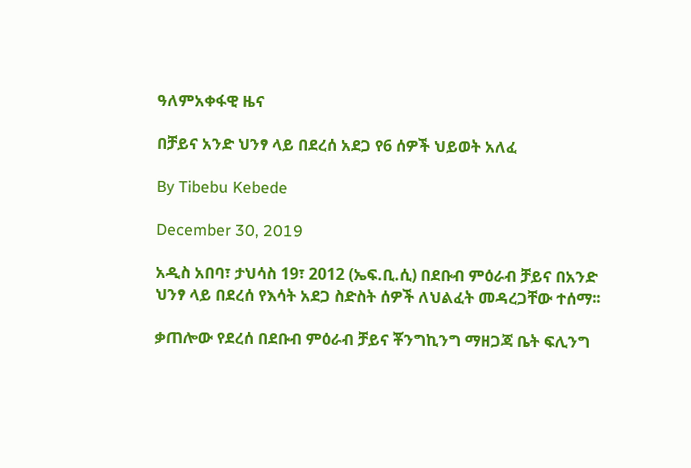ዓለምአቀፋዊ ዜና

በቻይና አንድ ህንፃ ላይ በደረሰ አደጋ የ6 ሰዎች ህይወት አለፈ

By Tibebu Kebede

December 30, 2019

አዲስ አበባ፣ ታህሳስ 19፣ 2012 (ኤፍ.ቢ.ሲ) በደቡብ ምዕራብ ቻይና በአንድ ህንፃ ላይ በደረሰ የእሳት አደጋ ስድስት ሰዎች ለህልፈት መዳረጋቸው ተሰማ፡፡

ቃጠሎው የደረሰ በደቡብ ምዕራብ ቻይና ቾንግኪንግ ማዘጋጃ ቤት ፍሊንግ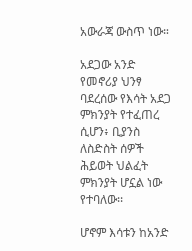አውራጃ ውስጥ ነው።

አደጋው አንድ የመኖሪያ ህንፃ ባደረሰው የእሳት አደጋ ምክንያት የተፈጠረ ሲሆን፥ ቢያንስ ለስድስት ሰዎች ሕይወት ህልፈት ምክንያት ሆኗል ነው የተባለው፡፡

ሆኖም እሳቱን ከአንድ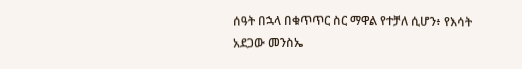ሰዓት በኋላ በቁጥጥር ስር ማዋል የተቻለ ሲሆን፥ የእሳት አደጋው መንስኤ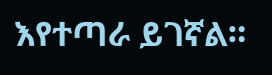እየተጣራ ይገኛል።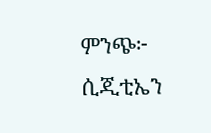ምንጭ፦ ሲጂቲኤን